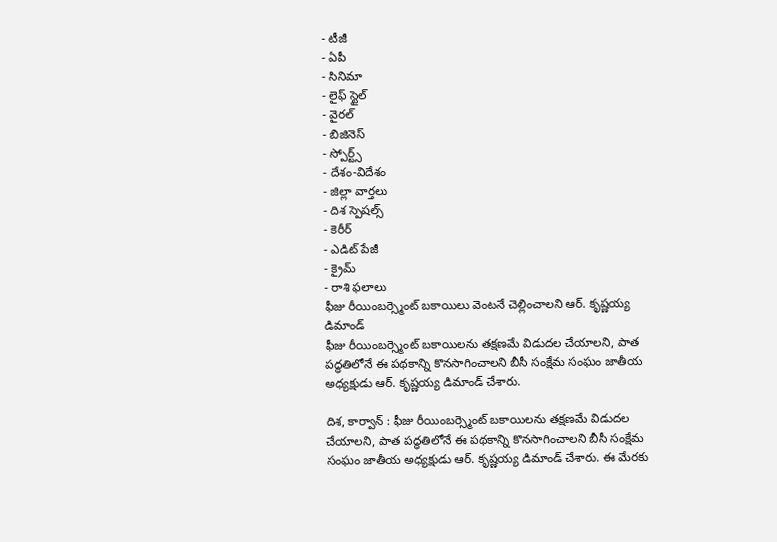- టీజీ
- ఏపీ
- సినిమా
- లైఫ్ స్టైల్
- వైరల్
- బిజినెస్
- స్పోర్ట్స్
- దేశం-విదేశం
- జిల్లా వార్తలు
- దిశ స్పెషల్స్
- కెరీర్
- ఎడిట్ పేజీ
- క్రైమ్
- రాశి ఫలాలు
ఫీజు రీయింబర్స్మెంట్ బకాయిలు వెంటనే చెల్లించాలని ఆర్. కృష్ణయ్య డిమాండ్
ఫీజు రీయింబర్స్మెంట్ బకాయిలను తక్షణమే విడుదల చేయాలని, పాత పద్ధతిలోనే ఈ పథకాన్ని కొనసాగించాలని బీసీ సంక్షేమ సంఘం జాతీయ అధ్యక్షుడు ఆర్. కృష్ణయ్య డిమాండ్ చేశారు.

దిశ, కార్వాన్ : ఫీజు రీయింబర్స్మెంట్ బకాయిలను తక్షణమే విడుదల చేయాలని, పాత పద్ధతిలోనే ఈ పథకాన్ని కొనసాగించాలని బీసీ సంక్షేమ సంఘం జాతీయ అధ్యక్షుడు ఆర్. కృష్ణయ్య డిమాండ్ చేశారు. ఈ మేరకు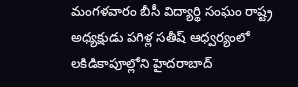మంగళవారం బీసీ విద్యార్థి సంఘం రాష్ట్ర అధ్యక్షుడు పగిళ్ల సతీష్ ఆధ్వర్యంలో లకిడికాపూల్లోని హైదరాబాద్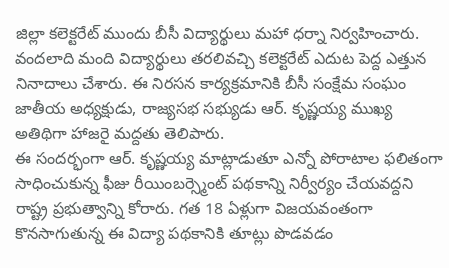జిల్లా కలెక్టరేట్ ముందు బీసీ విద్యార్థులు మహా ధర్నా నిర్వహించారు. వందలాది మంది విద్యార్థులు తరలివచ్చి కలెక్టరేట్ ఎదుట పెద్ద ఎత్తున నినాదాలు చేశారు. ఈ నిరసన కార్యక్రమానికి బీసీ సంక్షేమ సంఘం జాతీయ అధ్యక్షుడు, రాజ్యసభ సభ్యుడు ఆర్. కృష్ణయ్య ముఖ్య అతిథిగా హాజరై మద్దతు తెలిపారు.
ఈ సందర్భంగా ఆర్. కృష్ణయ్య మాట్లాడుతూ ఎన్నో పోరాటాల ఫలితంగా సాధించుకున్న ఫీజు రీయింబర్స్మెంట్ పథకాన్ని నిర్వీర్యం చేయవద్దని రాష్ట్ర ప్రభుత్వాన్ని కోరారు. గత 18 ఏళ్లుగా విజయవంతంగా కొనసాగుతున్న ఈ విద్యా పథకానికి తూట్లు పొడవడం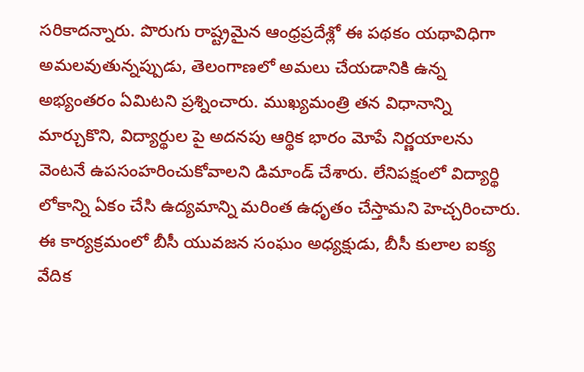సరికాదన్నారు. పొరుగు రాష్ట్రమైన ఆంధ్రప్రదేశ్లో ఈ పథకం యథావిధిగా అమలవుతున్నప్పుడు, తెలంగాణలో అమలు చేయడానికి ఉన్న అభ్యంతరం ఏమిటని ప్రశ్నించారు. ముఖ్యమంత్రి తన విధానాన్ని మార్చుకొని, విద్యార్థుల పై అదనపు ఆర్థిక భారం మోపే నిర్ణయాలను వెంటనే ఉపసంహరించుకోవాలని డిమాండ్ చేశారు. లేనిపక్షంలో విద్యార్థి లోకాన్ని ఏకం చేసి ఉద్యమాన్ని మరింత ఉధృతం చేస్తామని హెచ్చరించారు. ఈ కార్యక్రమంలో బీసీ యువజన సంఘం అధ్యక్షుడు, బీసీ కులాల ఐక్య వేదిక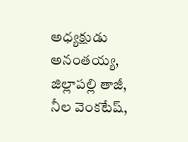అధ్యక్షుడు అనంతయ్య, జిల్లాపల్లి తాజీ, నీల వెంకటేష్,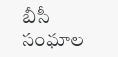బీసీ సంఘాల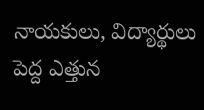నాయకులు, విద్యార్థులు పెద్ద ఎత్తున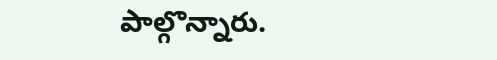పాల్గొన్నారు.